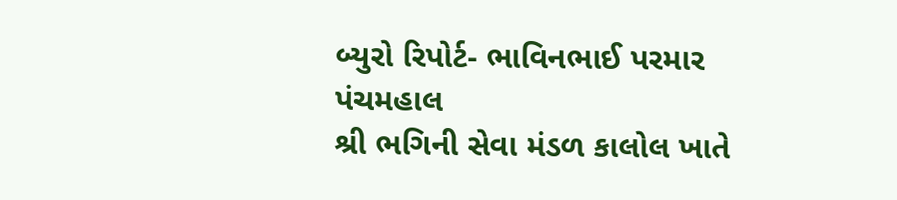બ્યુરો રિપોર્ટ- ભાવિનભાઈ પરમાર પંચમહાલ
શ્રી ભગિની સેવા મંડળ કાલોલ ખાતે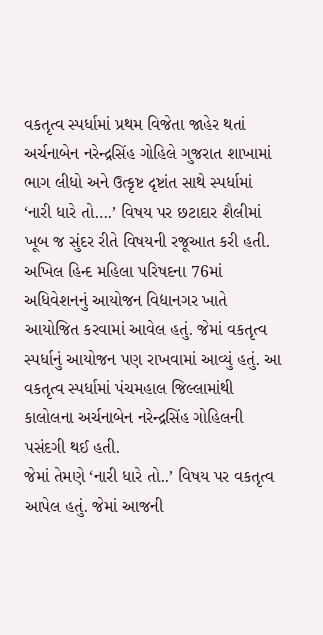વકતૃત્વ સ્પર્ધામાં પ્રથમ વિજેતા જાહેર થતાં અર્ચનાબેન નરેન્દ્રસિંહ ગોહિલે ગુજરાત શાખામાં ભાગ લીધો અને ઉત્કૃષ્ટ દૃષ્ટાંત સાથે સ્પર્ધામાં ‘નારી ધારે તો….’ વિષય પર છટાદાર શૈલીમાં ખૂબ જ સુંદર રીતે વિષયની રજૂઆત કરી હતી.
અખિલ હિન્દ મહિલા પરિષદના 76માં અધિવેશનનું આયોજન વિદ્યાનગર ખાતે આયોજિત કરવામાં આવેલ હતું. જેમાં વકતૃત્વ સ્પર્ધાનું આયોજન પણ રાખવામાં આવ્યું હતું. આ વકતૃત્વ સ્પર્ધામાં પંચમહાલ જિલ્લામાંથી કાલોલના અર્ચનાબેન નરેન્દ્રસિંહ ગોહિલની પસંદગી થઈ હતી.
જેમાં તેમણે ‘નારી ધારે તો..’ વિષય પર વકતૃત્વ આપેલ હતું. જેમાં આજની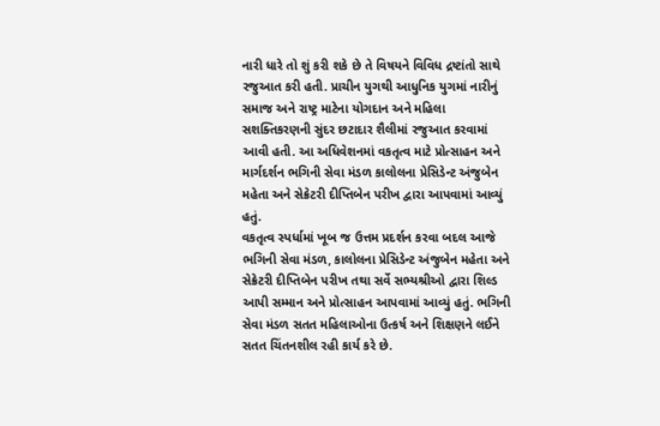નારી ધારે તો શું કરી શકે છે તે વિષયને વિવિધ દ્રષ્ટાંતો સાથે રજુઆત કરી હતી. પ્રાચીન યુગથી આધુનિક યુગમાં નારીનું સમાજ અને રાષ્ટ્ર માટેના યોગદાન અને મહિલા સશક્તિકરણની સુંદર છટાદાર શૈલીમાં રજુઆત કરવામાં આવી હતી. આ અધિવેશનમાં વકતૃત્વ માટે પ્રોત્સાહન અને માર્ગદર્શન ભગિની સેવા મંડળ કાલોલના પ્રેસિડેન્ટ અંજુબેન મહેતા અને સેક્રેટરી દીપ્તિબેન પરીખ દ્વારા આપવામાં આવ્યું હતું.
વકતૃત્વ સ્પર્ધામાં ખૂબ જ ઉત્તમ પ્રદર્શન કરવા બદલ આજે ભગિની સેવા મંડળ, કાલોલના પ્રેસિડેન્ટ અંજુબેન મહેતા અને સેક્રેટરી દીપ્તિબેન પરીખ તથા સર્વે સભ્યશ્રીઓ દ્વારા શિલ્ડ આપી સમ્માન અને પ્રોત્સાહન આપવામાં આવ્યું હતું. ભગિની સેવા મંડળ સતત મહિલાઓના ઉત્કર્ષ અને શિક્ષણને લઈને સતત ચિંતનશીલ રહી કાર્ય કરે છે.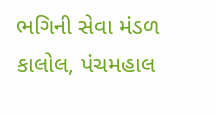ભગિની સેવા મંડળ કાલોલ, પંચમહાલ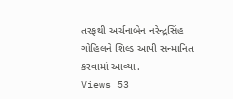તરફથી અર્ચનાબેન નરેન્દ્રસિંહ ગોહિલને શિલ્ડ આપી સન્માનિત કરવામાં આવ્યા.
Views 53